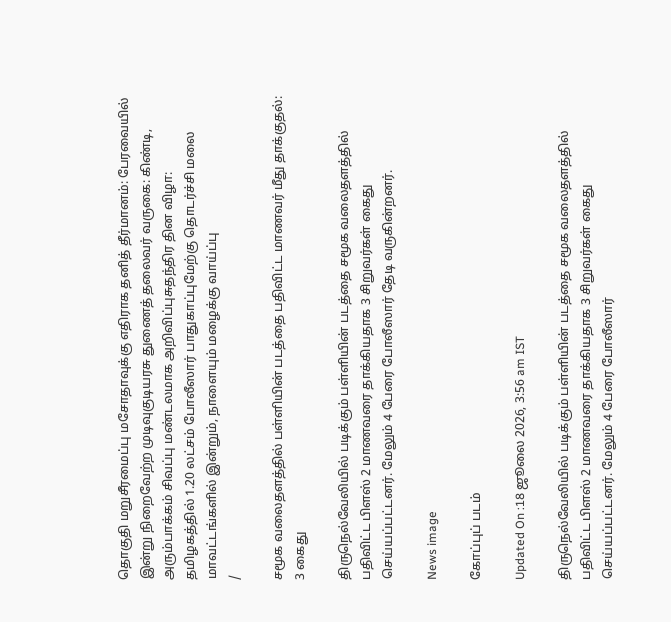தொகுதி மறுசீரமைப்பு மசோதாவுக்கு எதிராக தனித் தீர்மானம்: பேரவையில் இன்று நிறைவேற்ற முடிவுகுடியரசு துணைத் தலைவர் வருகை: கிண்டி, அரும்பாக்கம் சிவப்பு மண்டலமாக அறிவிப்புசுதந்திர தின விழா: தமிழகத்தில் 1.20 லட்சம் போலீஸார் பாதுகாப்புமேற்கு தொடர்ச்சி மலை மாவட்டங்களில் இன்றும், நாளையும் மழைக்கு வாய்ப்பு
/

சமூக வலைதளத்தில் பள்ளியின் படத்தை பதிவிட்ட மாணவர் மீது தாக்குதல்: 3 கைது

திருநெல்வேலியில் படிக்கும் பள்ளியின் படத்தை சமூக வலைதளத்தில் பதிவிட்ட பிளஸ் 2 மாணவரை தாக்கியதாக 3 சிறுவர்கள் கைது செய்யப்பட்டனர். மேலும் 4 பேரை போலீஸார் தேடி வருகின்றனர்.

News image

கோப்புப் படம்

Updated On :18 ஜூலை 2026, 3:56 am IST

திருநெல்வேலியில் படிக்கும் பள்ளியின் படத்தை சமூக வலைதளத்தில் பதிவிட்ட பிளஸ் 2 மாணவரை தாக்கியதாக 3 சிறுவர்கள் கைது செய்யப்பட்டனர். மேலும் 4 பேரை போலீஸார்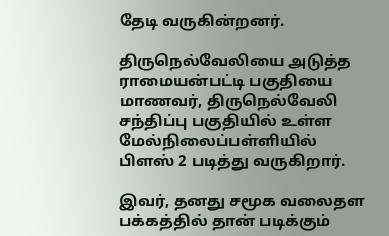தேடி வருகின்றனர்.

திருநெல்வேலியை அடுத்த ராமையன்பட்டி பகுதியை மாணவர், திருநெல்வேலி சந்திப்பு பகுதியில் உள்ள மேல்நிலைப்பள்ளியில் பிளஸ் 2 படித்து வருகிறார்.

இவர், தனது சமூக வலைதள பக்கத்தில் தான் படிக்கும்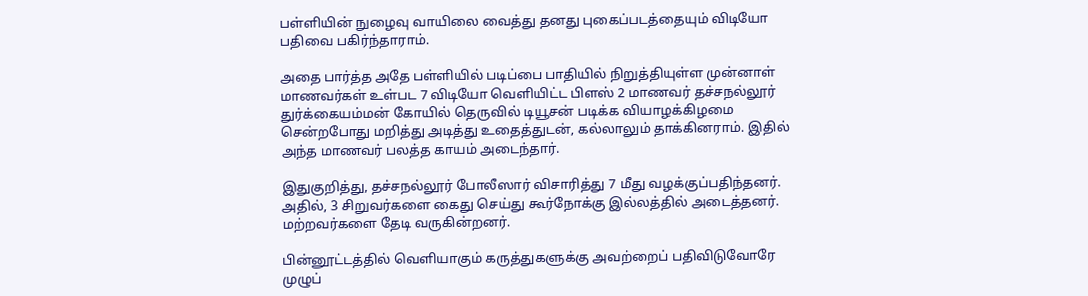பள்ளியின் நுழைவு வாயிலை வைத்து தனது புகைப்படத்தையும் விடியோ பதிவை பகிர்ந்தாராம்.

அதை பார்த்த அதே பள்ளியில் படிப்பை பாதியில் நிறுத்தியுள்ள முன்னாள் மாணவர்கள் உள்பட 7 விடியோ வெளியிட்ட பிளஸ் 2 மாணவர் தச்சநல்லூர் துர்க்கையம்மன் கோயில் தெருவில் டியூசன் படிக்க வியாழக்கிழமை சென்றபோது மறித்து அடித்து உதைத்துடன், கல்லாலும் தாக்கினராம். இதில் அந்த மாணவர் பலத்த காயம் அடைந்தார்.

இதுகுறித்து, தச்சநல்லூர் போலீஸார் விசாரித்து 7 மீது வழக்குப்பதிந்தனர். அதில், 3 சிறுவர்களை கைது செய்து கூர்நோக்கு இல்லத்தில் அடைத்தனர். மற்றவர்களை தேடி வருகின்றனர்.

பின்னூட்டத்தில் வெளியாகும் கருத்துகளுக்கு அவற்றைப் பதிவிடுவோரே முழுப்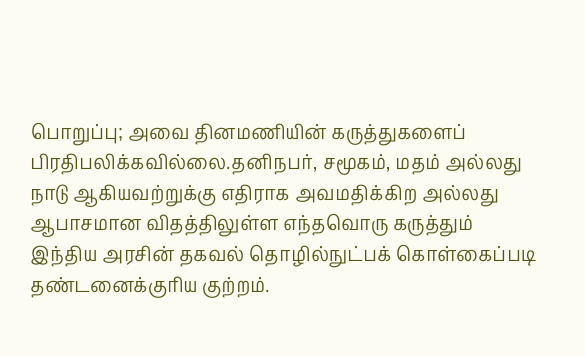பொறுப்பு; அவை தினமணியின் கருத்துகளைப் பிரதிபலிக்கவில்லை.தனிநபர், சமூகம், மதம் அல்லது நாடு ஆகியவற்றுக்கு எதிராக அவமதிக்கிற அல்லது ஆபாசமான விதத்திலுள்ள எந்தவொரு கருத்தும் இந்திய அரசின் தகவல் தொழில்நுட்பக் கொள்கைப்படி தண்டனைக்குரிய குற்றம்.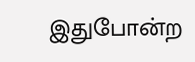இதுபோன்ற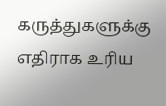கருத்துகளுக்கு எதிராக உரிய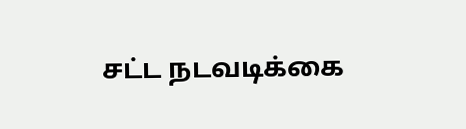சட்ட நடவடிக்கை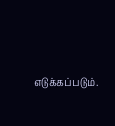எடுக்கப்படும்.